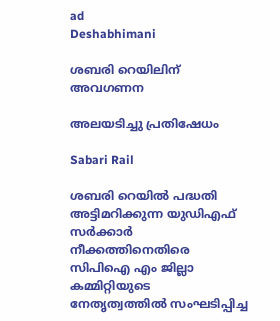ad
Deshabhimani

ശബരി റെയിലിന് അവഗണന

അലയടിച്ചു പ്രതിഷേധം

Sabari Rail

ശബരി റെയിൽ പദ്ധതി അട്ടിമറിക്കുന്ന യുഡിഎഫ് സർക്കാർ നീക്കത്തിനെതിരെ സിപിഐ എം ജില്ലാ കമ്മിറ്റിയുടെ നേതൃത്വത്തിൽ സംഘടിപ്പിച്ച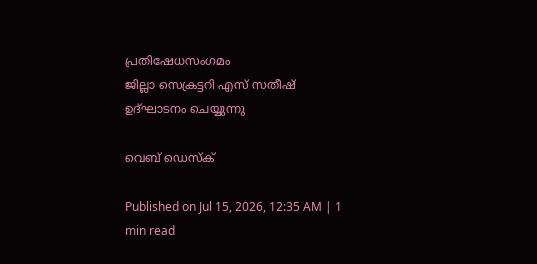പ്രതിഷേധസംഗമം
ജില്ലാ സെക്രട്ടറി എസ് സതീഷ് ഉദ്ഘാടനം ചെയ്യുന്നു

വെബ് ഡെസ്ക്

Published on Jul 15, 2026, 12:35 AM | 1 min read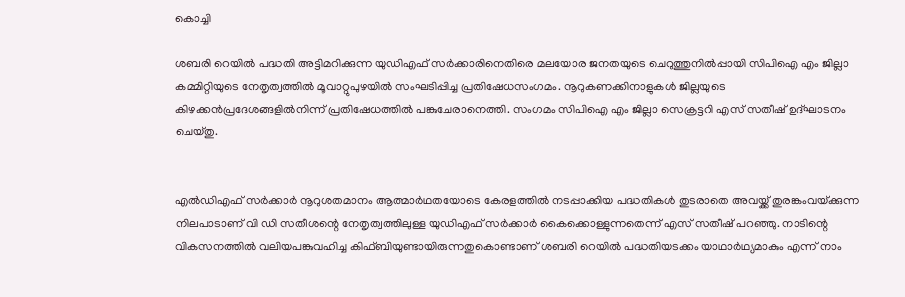കൊച്ചി

ശബരി റെയില്‍ പദ്ധതി അട്ടിമറിക്കുന്ന യുഡിഎഫ് സര്‍ക്കാരിനെതിരെ മലയോര ജനതയുടെ ചെറുത്തുനില്‍പ്പായി സിപിഐ എം ജില്ലാ കമ്മിറ്റിയുടെ നേതൃത്വത്തിൽ മൂവാറ്റുപുഴയില്‍ സംഘടിപ്പിച്ച പ്രതിഷേധസംഗമം. നൂറുകണക്കിനാളുകൾ ജില്ലയുടെ കിഴക്കന്‍പ്രദേശങ്ങളില്‍നിന്ന്‌ പ്രതിഷേധത്തില്‍ പങ്കുചേരാനെത്തി. സംഗമം സിപിഐ എം ജില്ലാ സെക്രട്ടറി എസ് സതീഷ് ഉദ്ഘാടനം ചെയ്തു.


എല്‍ഡിഎഫ് സര്‍ക്കാര്‍ നൂറുശതമാനം ആത്മാര്‍ഥതയോടെ കേരളത്തില്‍ നടപ്പാക്കിയ പദ്ധതികള്‍ തുടരാതെ അവയ്ക്ക് തുരങ്കംവയ്‌ക്കുന്ന നിലപാടാണ് വി ഡി സതീശന്റെ നേതൃത്വത്തിലുള്ള യുഡിഎഫ് സര്‍ക്കാര്‍ കൈക്കൊള്ളുന്നതെന്ന് എസ് സതീഷ് പറഞ്ഞു. നാടിന്റെ വികസനത്തില്‍ വലിയപങ്കുവഹിച്ച കിഫ്ബിയുണ്ടായിരുന്നതുകൊണ്ടാണ് ശബരി റെയില്‍ പദ്ധതിയടക്കം യാഥാര്‍ഥ്യമാകും എന്ന് നാം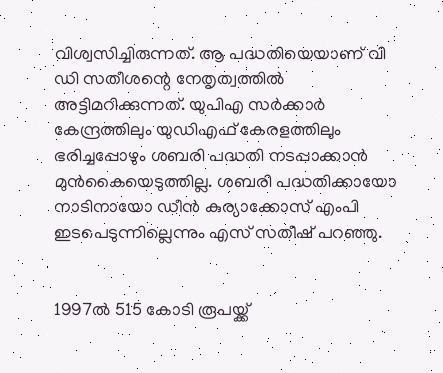വിശ്വസിച്ചിരുന്നത്. ആ പദ്ധതിയെയാണ് വി ഡി സതീശന്റെ നേതൃത്വത്തില്‍ അട്ടിമറിക്കുന്നത്. യുപിഎ സര്‍ക്കാര്‍ കേന്ദ്രത്തിലും യുഡിഎഫ് കേരളത്തിലും ഭരിച്ചപ്പോഴും ശബരി പദ്ധതി നടപ്പാക്കാന്‍ മുന്‍കൈയെടുത്തില്ല. ശബരി പദ്ധതിക്കായോ നാടിനായോ ഡീന്‍ കുര്യാക്കോസ് എംപി ഇടപെടുന്നില്ലെന്നും എസ് സതീഷ് പറഞ്ഞു.


1997ല്‍ 515 കോടി രൂപയ്ക്ക്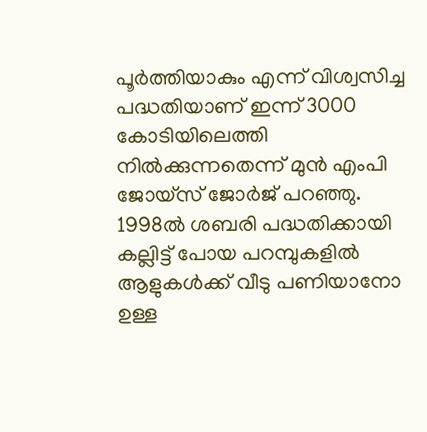പൂര്‍ത്തിയാകും എന്ന് വിശ്വസിച്ച പദ്ധതിയാണ് ഇന്ന് 3000 കോടിയിലെത്തി നില്‍ക്കുന്നതെന്ന്‌ മുൻ എംപി ജോയ്സ് ജോര്‍ജ് പറഞ്ഞു. 1998ല്‍ ശബരി പദ്ധതിക്കായി കല്ലിട്ട് പോയ പറമ്പുകളില്‍ ആളുകള്‍ക്ക് വീടു പണിയാനോ ഉള്ള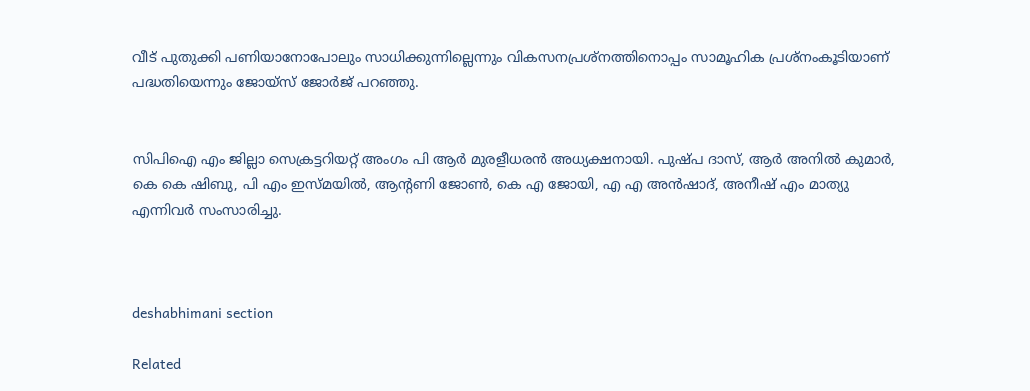വീട് പുതുക്കി പണിയാനോപോലും സാധിക്കുന്നില്ലെന്നും വികസനപ്രശ്നത്തിനൊപ്പം സാമൂഹിക പ്രശ്നംകൂടിയാണ് പദ്ധതിയെന്നും ജോയ്സ് ജോര്‍ജ് പറഞ്ഞു.


സിപിഐ എം ജില്ലാ സെക്രട്ടറിയറ്റ്‌ അംഗം പി ആര്‍ മുരളീധരന്‍ അധ്യക്ഷനായി. പുഷ്പ ദാസ്, ആര്‍ അനില്‍ കുമാര്‍, കെ കെ ഷിബു, പി എം ഇസ്മയില്‍, ആന്റണി ജോണ്‍, കെ എ ജോയി, എ എ അന്‍ഷാദ്, അനീഷ് എം മാത്യു എന്നിവർ സംസാരിച്ചു.



deshabhimani section

Related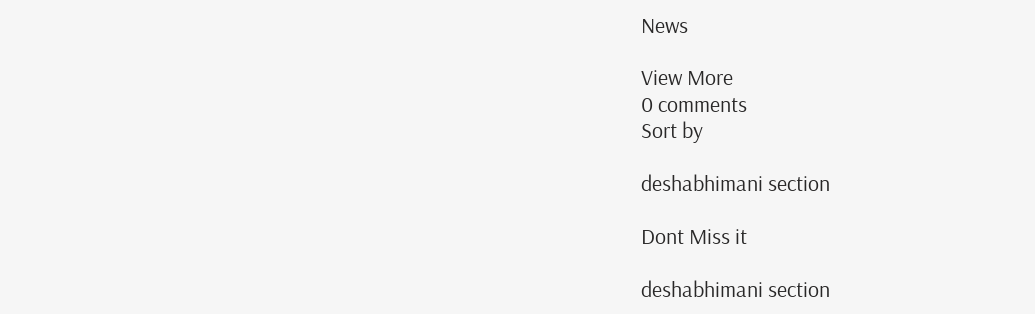News

View More
0 comments
Sort by

deshabhimani section

Dont Miss it

deshabhimani section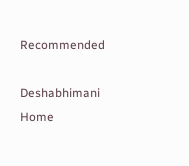Recommended

Deshabhimani
Home